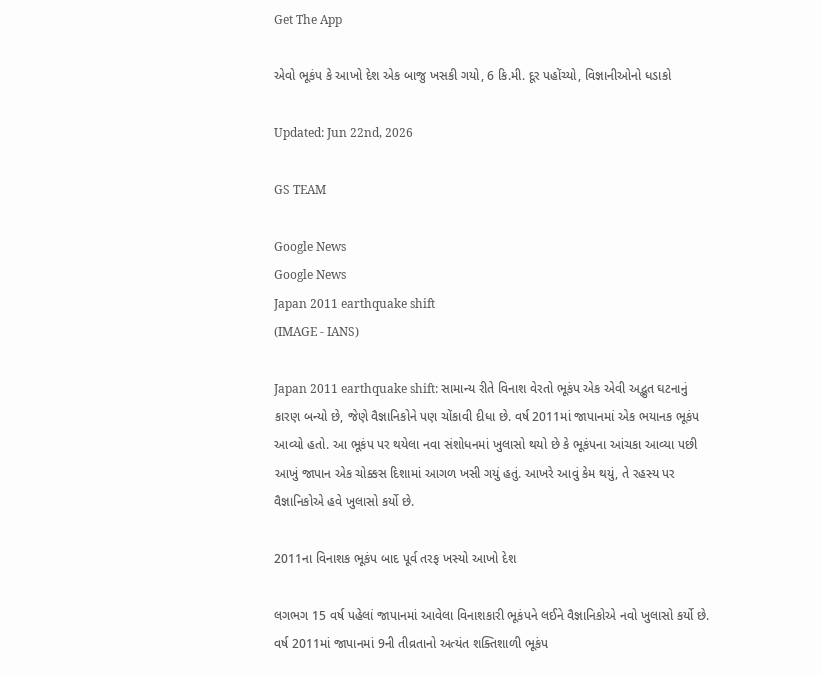Get The App

એવો ભૂકંપ કે આખો દેશ એક બાજુ ખસકી ગયો, 6 કિ.મી. દૂર પહોંચ્યો, વિજ્ઞાનીઓનો ધડાકો

Updated: Jun 22nd, 2026

GS TEAM

Google News
Google News
Japan 2011 earthquake shift
(IMAGE - IANS)

Japan 2011 earthquake shift: સામાન્ય રીતે વિનાશ વેરતો ભૂકંપ એક એવી અદ્ભુત ઘટનાનું કારણ બન્યો છે, જેણે વૈજ્ઞાનિકોને પણ ચોંકાવી દીધા છે. વર્ષ 2011માં જાપાનમાં એક ભયાનક ભૂકંપ આવ્યો હતો. આ ભૂકંપ પર થયેલા નવા સંશોધનમાં ખુલાસો થયો છે કે ભૂકંપના આંચકા આવ્યા પછી આખું જાપાન એક ચોક્કસ દિશામાં આગળ ખસી ગયું હતું. આખરે આવું કેમ થયું, તે રહસ્ય પર વૈજ્ઞાનિકોએ હવે ખુલાસો કર્યો છે.

2011ના વિનાશક ભૂકંપ બાદ પૂર્વ તરફ ખસ્યો આખો દેશ

લગભગ 15 વર્ષ પહેલાં જાપાનમાં આવેલા વિનાશકારી ભૂકંપને લઈને વૈજ્ઞાનિકોએ નવો ખુલાસો કર્યો છે. વર્ષ 2011માં જાપાનમાં 9ની તીવ્રતાનો અત્યંત શક્તિશાળી ભૂકંપ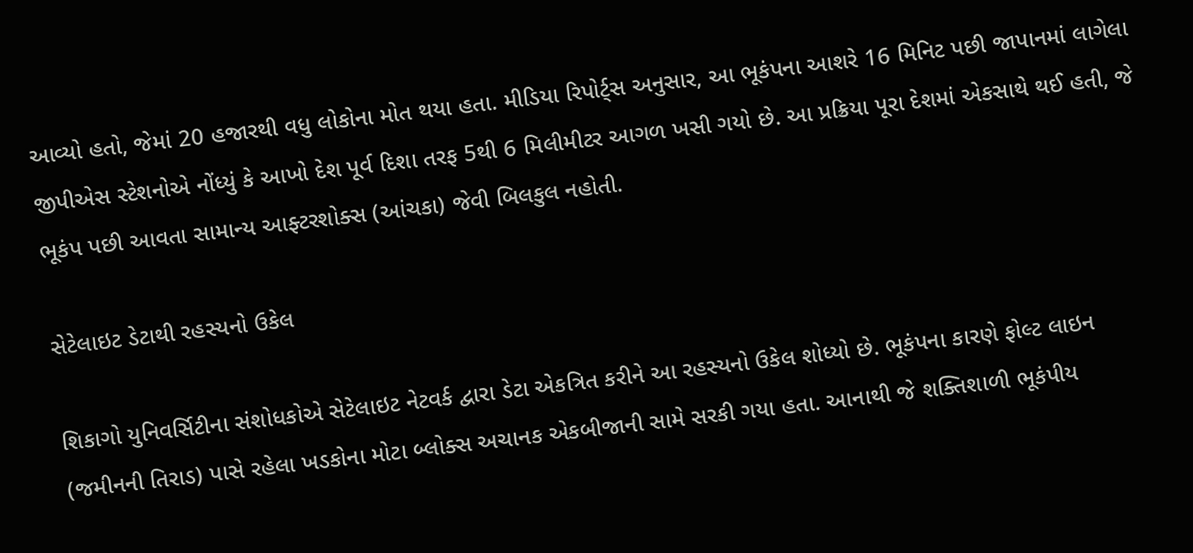આવ્યો હતો, જેમાં 20 હજારથી વધુ લોકોના મોત થયા હતા. મીડિયા રિપોર્ટ્સ અનુસાર, આ ભૂકંપના આશરે 16 મિનિટ પછી જાપાનમાં લાગેલા જીપીએસ સ્ટેશનોએ નોંધ્યું કે આખો દેશ પૂર્વ દિશા તરફ 5થી 6 મિલીમીટર આગળ ખસી ગયો છે. આ પ્રક્રિયા પૂરા દેશમાં એકસાથે થઈ હતી, જે ભૂકંપ પછી આવતા સામાન્ય આફ્ટરશોક્સ (આંચકા) જેવી બિલકુલ નહોતી.

સેટેલાઇટ ડેટાથી રહસ્યનો ઉકેલ

શિકાગો યુનિવર્સિટીના સંશોધકોએ સેટેલાઇટ નેટવર્ક દ્વારા ડેટા એકત્રિત કરીને આ રહસ્યનો ઉકેલ શોધ્યો છે. ભૂકંપના કારણે ફોલ્ટ લાઇન (જમીનની તિરાડ) પાસે રહેલા ખડકોના મોટા બ્લોક્સ અચાનક એકબીજાની સામે સરકી ગયા હતા. આનાથી જે શક્તિશાળી ભૂકંપીય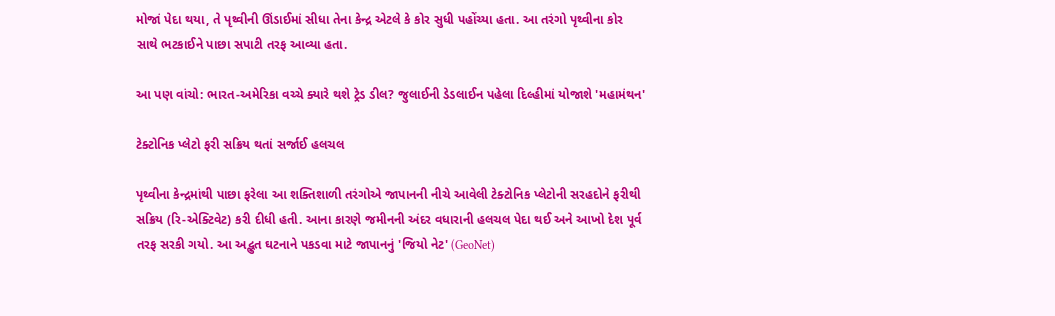મોજાં પેદા થયા, તે પૃથ્વીની ઊંડાઈમાં સીધા તેના કેન્દ્ર એટલે કે કોર સુધી પહોંચ્યા હતા. આ તરંગો પૃથ્વીના કોર સાથે ભટકાઈને પાછા સપાટી તરફ આવ્યા હતા.

આ પણ વાંચો: ભારત-અમેરિકા વચ્ચે ક્યારે થશે ટ્રેડ ડીલ? જુલાઈની ડેડલાઈન પહેલા દિલ્હીમાં યોજાશે 'મહામંથન'

ટેક્ટોનિક પ્લેટો ફરી સક્રિય થતાં સર્જાઈ હલચલ

પૃથ્વીના કેન્દ્રમાંથી પાછા ફરેલા આ શક્તિશાળી તરંગોએ જાપાનની નીચે આવેલી ટેક્ટોનિક પ્લેટોની સરહદોને ફરીથી સક્રિય (રિ-એક્ટિવેટ) કરી દીધી હતી. આના કારણે જમીનની અંદર વધારાની હલચલ પેદા થઈ અને આખો દેશ પૂર્વ તરફ સરકી ગયો. આ અદ્ભુત ઘટનાને પકડવા માટે જાપાનનું 'જિયો નેટ' (GeoNet)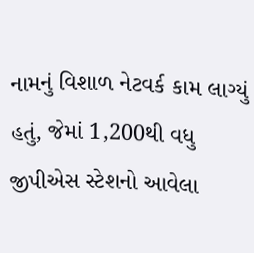નામનું વિશાળ નેટવર્ક કામ લાગ્યું હતું, જેમાં 1,200થી વધુ જીપીએસ સ્ટેશનો આવેલા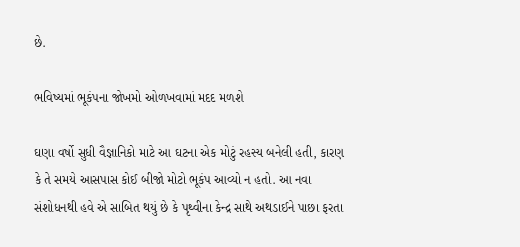છે.

ભવિષ્યમાં ભૂકંપના જોખમો ઓળખવામાં મદદ મળશે

ઘણા વર્ષો સુધી વૈજ્ઞાનિકો માટે આ ઘટના એક મોટું રહસ્ય બનેલી હતી, કારણ કે તે સમયે આસપાસ કોઈ બીજો મોટો ભૂકંપ આવ્યો ન હતો. આ નવા સંશોધનથી હવે એ સાબિત થયું છે કે પૃથ્વીના કેન્દ્ર સાથે અથડાઈને પાછા ફરતા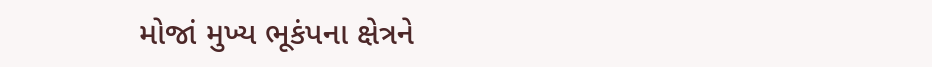મોજાં મુખ્ય ભૂકંપના ક્ષેત્રને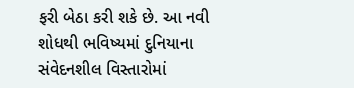ફરી બેઠા કરી શકે છે. આ નવી શોધથી ભવિષ્યમાં દુનિયાના સંવેદનશીલ વિસ્તારોમાં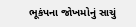ભૂકંપના જોખમોનું સાચું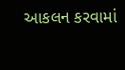આકલન કરવામાં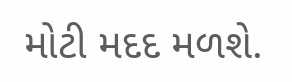મોટી મદદ મળશે.